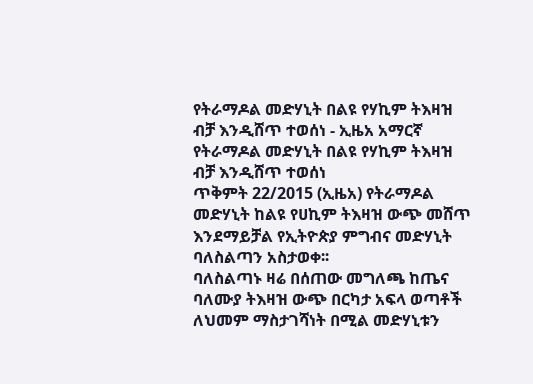የትራማዶል መድሃኒት በልዩ የሃኪም ትእዛዝ ብቻ እንዲሸጥ ተወሰነ - ኢዜአ አማርኛ
የትራማዶል መድሃኒት በልዩ የሃኪም ትእዛዝ ብቻ እንዲሸጥ ተወሰነ
ጥቅምት 22/2015 (ኢዜአ) የትራማዶል መድሃኒት ከልዩ የሀኪም ትእዛዝ ውጭ መሸጥ እንደማይቻል የኢትዮጵያ ምግብና መድሃኒት ባለስልጣን አስታወቀ፡፡
ባለስልጣኑ ዛሬ በሰጠው መግለጫ ከጤና ባለሙያ ትእዛዝ ውጭ በርካታ አፍላ ወጣቶች ለህመም ማስታገሻነት በሚል መድሃኒቱን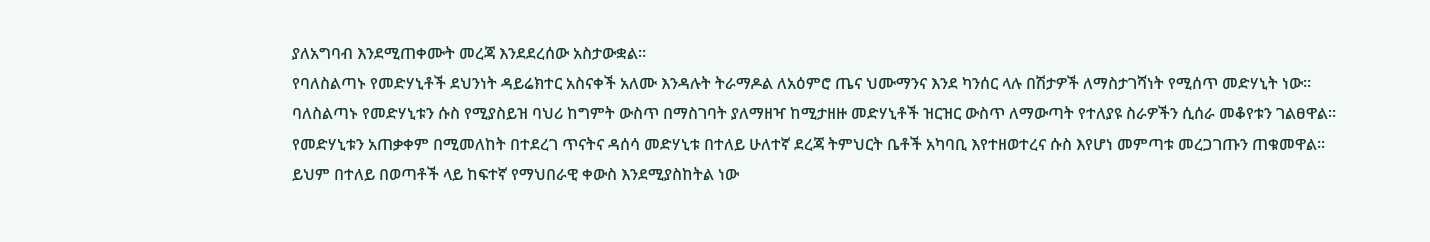ያለአግባብ እንደሚጠቀሙት መረጃ እንደደረሰው አስታውቋል።
የባለስልጣኑ የመድሃኒቶች ደህንነት ዳይሬክተር አስናቀች አለሙ እንዳሉት ትራማዶል ለአዕምሮ ጤና ህሙማንና እንደ ካንሰር ላሉ በሽታዎች ለማስታገሻነት የሚሰጥ መድሃኒት ነው፡፡
ባለስልጣኑ የመድሃኒቱን ሱስ የሚያስይዝ ባህሪ ከግምት ውስጥ በማስገባት ያለማዘዣ ከሚታዘዙ መድሃኒቶች ዝርዝር ውስጥ ለማውጣት የተለያዩ ስራዎችን ሲሰራ መቆየቱን ገልፀዋል።
የመድሃኒቱን አጠቃቀም በሚመለከት በተደረገ ጥናትና ዳሰሳ መድሃኒቱ በተለይ ሁለተኛ ደረጃ ትምህርት ቤቶች አካባቢ እየተዘወተረና ሱስ እየሆነ መምጣቱ መረጋገጡን ጠቁመዋል፡፡
ይህም በተለይ በወጣቶች ላይ ከፍተኛ የማህበራዊ ቀውስ እንደሚያስከትል ነው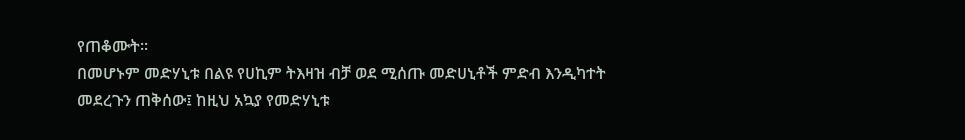የጠቆሙት፡፡
በመሆኑም መድሃኒቱ በልዩ የሀኪም ትእዛዝ ብቻ ወደ ሚሰጡ መድሀኒቶች ምድብ እንዲካተት መደረጉን ጠቅሰው፤ ከዚህ አኳያ የመድሃኒቱ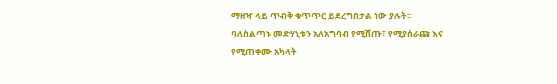ማዘዣ ላይ ጥብቅ ቁጥጥር ይደረግበታል ነው ያሉት፡፡
ባለስልጣኑ መድሃኒቱን አለአግባብ የሚሸጡ፣ የሚያሰራጩ እና የሚጠቀሙ አካላት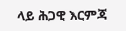ላይ ሕጋዊ እርምጃ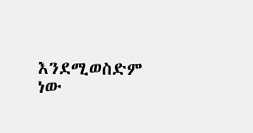እንደሚወስድም ነው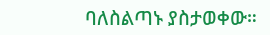ባለስልጣኑ ያስታወቀው።